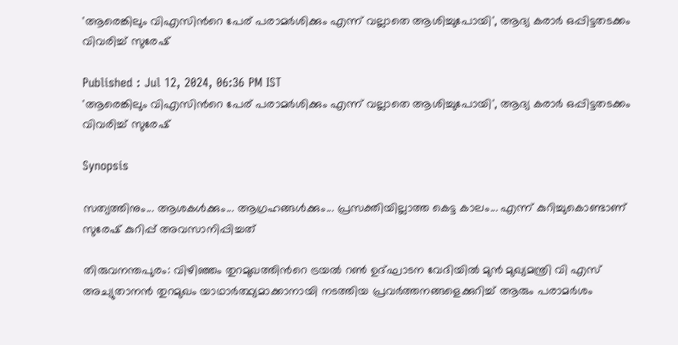'ആരെങ്കിലും വിഎസിന്‍റെ പേര് പരാമർശിക്കും എന്ന് വല്ലാതെ ആശിച്ചുപോയി', ആദ്യ കരാർ ഒപ്പിട്ടതടക്കം വിവരിച്ച് സുരേഷ്

Published : Jul 12, 2024, 06:36 PM IST
'ആരെങ്കിലും വിഎസിന്‍റെ പേര് പരാമർശിക്കും എന്ന് വല്ലാതെ ആശിച്ചുപോയി', ആദ്യ കരാർ ഒപ്പിട്ടതടക്കം വിവരിച്ച് സുരേഷ്

Synopsis

സത്യത്തിനും... ആശകൾക്കും... ആഗ്രഹങ്ങൾക്കും... പ്രസക്തിയില്ലാത്ത കെട്ട കാലം... എന്ന് കുറിച്ചുകൊണ്ടാണ് സുരേഷ് കുറിപ്പ് അവസാനിപ്പിച്ചത്

തിരുവനന്തപുരം: വിഴിഞ്ഞം തുറമുഖത്തിന്‍റെ ട്രയൽ റൺ ഉദ്ഘാടന വേദിയിൽ മുൻ മുഖ്യമന്ത്രി വി എസ് അച്യുതാനൻ തുറമുഖം യാഥാർത്ഥ്യമാക്കാനായി നടത്തിയ പ്രവർത്തനങ്ങളെക്കുറിച്ച് ആരും പരാമർശം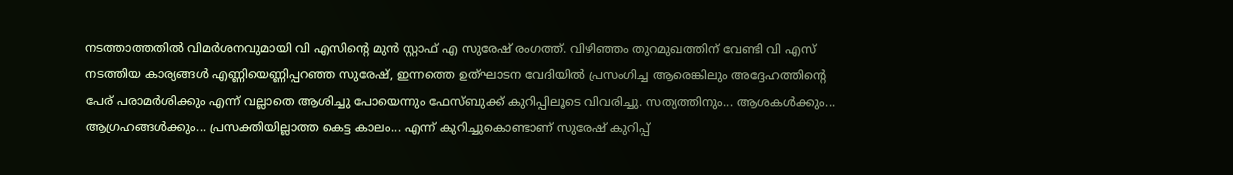നടത്താത്തതിൽ വിമർശനവുമായി വി എസിന്‍റെ മുൻ സ്റ്റാഫ് എ സുരേഷ് രംഗത്ത്. വിഴിഞ്ഞം തുറമുഖത്തിന് വേണ്ടി വി എസ് നടത്തിയ കാര്യങ്ങൾ എണ്ണിയെണ്ണിപ്പറഞ്ഞ സുരേഷ്, ഇന്നത്തെ ഉത്ഘാടന വേദിയിൽ പ്രസംഗിച്ച ആരെങ്കിലും അദ്ദേഹത്തിന്‍റെ പേര് പരാമർശിക്കും എന്ന് വല്ലാതെ ആശിച്ചു പോയെന്നും ഫേസ്ബുക്ക് കുറിപ്പിലൂടെ വിവരിച്ചു. സത്യത്തിനും... ആശകൾക്കും... ആഗ്രഹങ്ങൾക്കും... പ്രസക്തിയില്ലാത്ത കെട്ട കാലം... എന്ന് കുറിച്ചുകൊണ്ടാണ് സുരേഷ് കുറിപ്പ്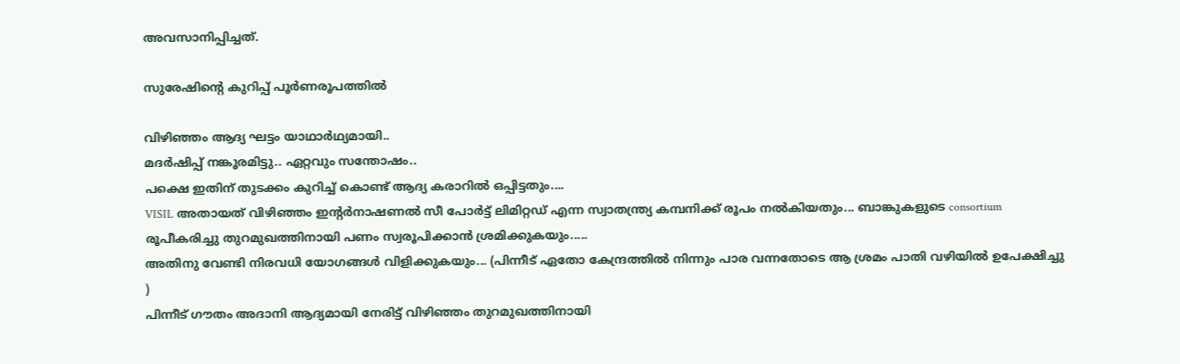അവസാനിപ്പിച്ചത്.

സുരേഷിന്‍റെ കുറിപ്പ് പൂർണരൂപത്തിൽ

വിഴിഞ്ഞം ആദ്യ ഘട്ടം യാഥാർഥ്യമായി..
മദർഷിപ്പ് നങ്കൂരമിട്ടു.. ഏറ്റവും സന്തോഷം..
പക്ഷെ ഇതിന് തുടക്കം കുറിച്ച് കൊണ്ട് ആദ്യ കരാറിൽ ഒപ്പിട്ടതും....
VISIL അതായത് വിഴിഞ്ഞം ഇന്റർനാഷണൽ സീ പോർട്ട്‌ ലിമിറ്റഡ് എന്ന സ്വാതന്ത്ര്യ കമ്പനിക്ക് രൂപം നൽകിയതും... ബാങ്കുകളുടെ consortium രൂപീകരിച്ചു തുറമുഖത്തിനായി പണം സ്വരൂപിക്കാൻ ശ്രമിക്കുകയും.....
അതിനു വേണ്ടി നിരവധി യോഗങ്ങൾ വിളിക്കുകയും... (പിന്നീട് ഏതോ കേന്ദ്രത്തിൽ നിന്നും പാര വന്നതോടെ ആ ശ്രമം പാതി വഴിയിൽ ഉപേക്ഷിച്ചു )
പിന്നീട് ഗൗതം അദാനി ആദ്യമായി നേരിട്ട് വിഴിഞ്ഞം തുറമുഖത്തിനായി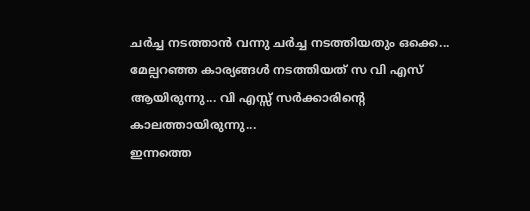ചർച്ച നടത്താൻ വന്നു ചർച്ച നടത്തിയതും ഒക്കെ...
മേല്പറഞ്ഞ കാര്യങ്ങൾ നടത്തിയത് സ വി എസ് ആയിരുന്നു... വി എസ്സ് സർക്കാരിന്റെ കാലത്തായിരുന്നു...
ഇന്നത്തെ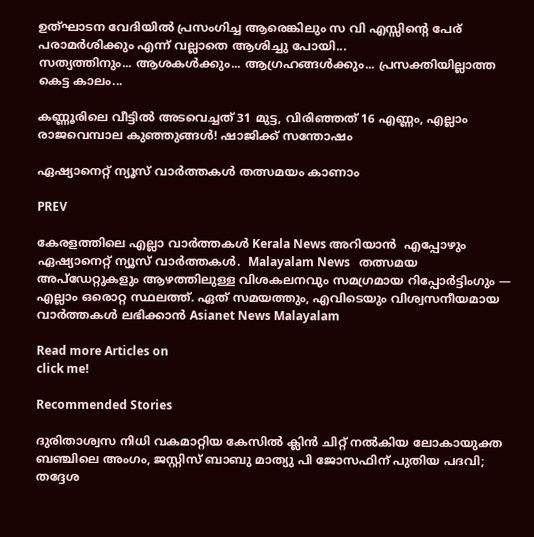ഉത്ഘാടന വേദിയിൽ പ്രസംഗിച്ച ആരെങ്കിലും സ വി എസ്സിന്റെ പേര് പരാമർശിക്കും എന്ന് വല്ലാതെ ആശിച്ചു പോയി...
സത്യത്തിനും... ആശകൾക്കും... ആഗ്രഹങ്ങൾക്കും... പ്രസക്തിയില്ലാത്ത കെട്ട കാലം...

കണ്ണൂരിലെ വീട്ടിൽ അടവെച്ചത് 31 മുട്ട, വിരിഞ്ഞത് 16 എണ്ണം, എല്ലാം രാജവെമ്പാല കുഞ്ഞുങ്ങൾ! ഷാജിക്ക് സന്തോഷം

ഏഷ്യാനെറ്റ് ന്യൂസ് വാർത്തകൾ തത്സമയം കാണാം

PREV

കേരളത്തിലെ എല്ലാ വാർത്തകൾ Kerala News അറിയാൻ  എപ്പോഴും ഏഷ്യാനെറ്റ് ന്യൂസ് വാർത്തകൾ.  Malayalam News   തത്സമയ അപ്‌ഡേറ്റുകളും ആഴത്തിലുള്ള വിശകലനവും സമഗ്രമായ റിപ്പോർട്ടിംഗും — എല്ലാം ഒരൊറ്റ സ്ഥലത്ത്. ഏത് സമയത്തും, എവിടെയും വിശ്വസനീയമായ വാർത്തകൾ ലഭിക്കാൻ Asianet News Malayalam

Read more Articles on
click me!

Recommended Stories

ദുരിതാശ്വസ നിധി വകമാറ്റിയ കേസിൽ ക്ലിൻ ചിറ്റ് നൽകിയ ലോകായുക്ത ബഞ്ചിലെ അംഗം, ജസ്റ്റിസ് ബാബു മാത്യു പി ജോസഫിന് പുതിയ പദവി; തദ്ദേശ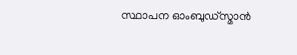സ്ഥാപന ഓംബുഡ്സ്മാൻ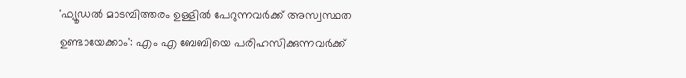'ഫ്യൂഡൽ മാടമ്പിത്തരം ഉള്ളിൽ പേറുന്നവർക്ക് അസ്വസ്ഥത ഉണ്ടായേക്കാം': എം എ ബേബിയെ പരിഹസിക്കുന്നവർക്ക്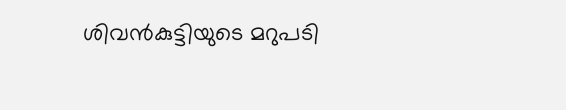ശിവൻകുട്ടിയുടെ മറുപടി